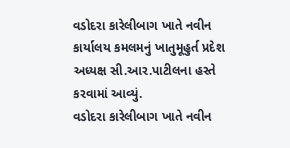વડોદરા કારેલીબાગ ખાતે નવીન કાર્યાલય કમલમનું ખાતુમૂહુર્ત પ્રદેશ અધ્યક્ષ સી.આર.પાટીલના હસ્તે કરવામાં આવ્યું.
વડોદરા કારેલીબાગ ખાતે નવીન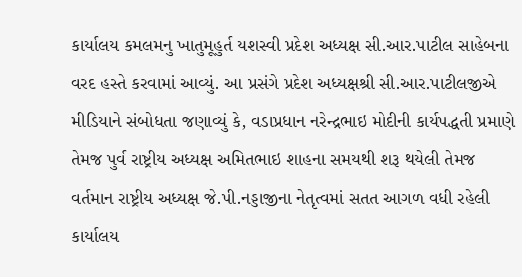કાર્યાલય કમલમનુ ખાતુમૂહુર્ત યશસ્વી પ્રદેશ અધ્યક્ષ સી.આર.પાટીલ સાહેબના વરદ હસ્તે કરવામાં આવ્યું. આ પ્રસંગે પ્રદેશ અધ્યક્ષશ્રી સી.આર.પાટીલજીએ મીડિયાને સંબોધતા જણાવ્યું કે, વડાપ્રધાન નરેન્દ્રભાઇ મોદીની કાર્યપદ્ધતી પ્રમાણે તેમજ પુર્વ રાષ્ટ્રીય અધ્યક્ષ અમિતભાઇ શાહના સમયથી શરૂ થયેલી તેમજ વર્તમાન રાષ્ટ્રીય અધ્યક્ષ જે.પી.નડ્ડાજીના નેતૃત્વમાં સતત આગળ વધી રહેલી કાર્યાલય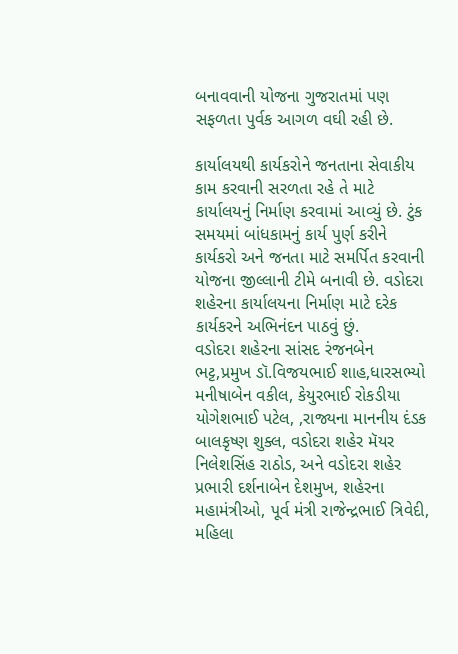બનાવવાની યોજના ગુજરાતમાં પણ સફળતા પુર્વક આગળ વઘી રહી છે.

કાર્યાલયથી કાર્યકરોને જનતાના સેવાકીય કામ કરવાની સરળતા રહે તે માટે કાર્યાલયનું નિર્માણ કરવામાં આવ્યું છે. ટુંક સમયમાં બાંધકામનું કાર્ય પુર્ણ કરીને કાર્યકરો અને જનતા માટે સમર્પિત કરવાની યોજના જીલ્લાની ટીમે બનાવી છે. વડોદરા શહેરના કાર્યાલયના નિર્માણ માટે દરેક કાર્યકરને અભિનંદન પાઠવું છું.
વડોદરા શહેરના સાંસદ રંજનબેન ભટ્ટ,પ્રમુખ ડૉ.વિજયભાઈ શાહ,ધારસભ્યો મનીષાબેન વકીલ, કેયુરભાઈ રોકડીયા યોગેશભાઈ પટેલ, ,રાજ્યના માનનીય દંડક બાલકૃષ્ણ શુક્લ, વડોદરા શહેર મૅયર નિલેશસિંહ રાઠોડ, અને વડોદરા શહેર પ્રભારી દર્શનાબેન દેશમુખ, શહેરના મહામંત્રીઓ, પૂર્વ મંત્રી રાજેન્દ્રભાઈ ત્રિવેદી, મહિલા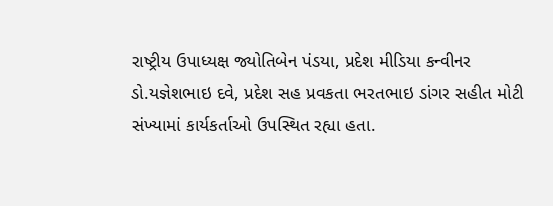રાષ્ટ્રીય ઉપાધ્યક્ષ જ્યોતિબેન પંડયા, પ્રદેશ મીડિયા કન્વીનર ડો.યજ્ઞેશભાઇ દવે, પ્રદેશ સહ પ્રવકતા ભરતભાઇ ડાંગર સહીત મોટી સંખ્યામાં કાર્યકર્તાઓ ઉપસ્થિત રહ્યા હતા.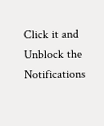Click it and Unblock the Notifications